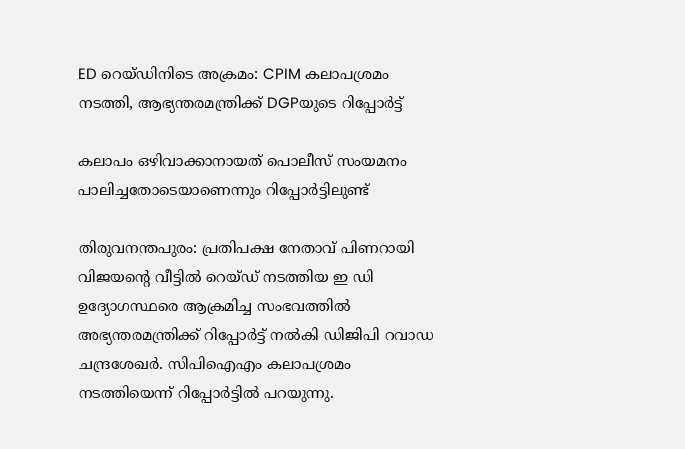ED റെയ്ഡിനിടെ അക്രമം: CPIM കലാപശ്രമം നടത്തി, ആഭ്യന്തരമന്ത്രിക്ക് DGPയുടെ റിപ്പോര്‍ട്ട്

കലാപം ഒഴിവാക്കാനായത് പൊലീസ് സംയമനം പാലിച്ചതോടെയാണെന്നും റിപ്പോര്‍ട്ടിലുണ്ട്

തിരുവനന്തപുരം: പ്രതിപക്ഷ നേതാവ് പിണറായി വിജയന്റെ വീട്ടില്‍ റെയ്ഡ് നടത്തിയ ഇ ഡി ഉദ്യോഗസ്ഥരെ ആക്രമിച്ച സംഭവത്തില്‍ അഭ്യന്തരമന്ത്രിക്ക് റിപ്പോര്‍ട്ട് നല്‍കി ഡിജിപി റവാഡ ചന്ദ്രശേഖര്‍. സിപിഐഎം കലാപശ്രമം നടത്തിയെന്ന് റിപ്പോര്‍ട്ടില്‍ പറയുന്നു.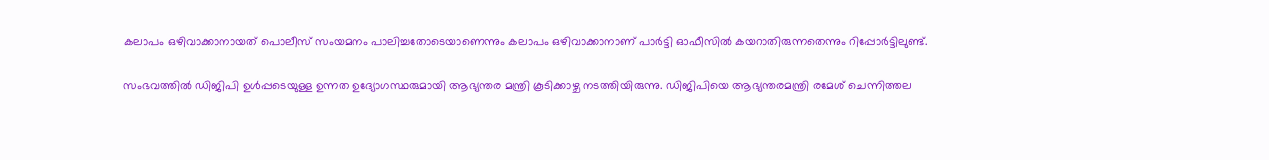കലാപം ഒഴിവാക്കാനായത് പൊലീസ് സംയമനം പാലിച്ചതോടെയാണെന്നും കലാപം ഒഴിവാക്കാനാണ് പാര്‍ട്ടി ഓഫീസില്‍ കയറാതിരുന്നതെന്നും റിപ്പോര്‍ട്ടിലുണ്ട്.

സംഭവത്തില്‍ ഡിജിപി ഉള്‍പ്പടെയുള്ള ഉന്നത ഉദ്യോഗസ്ഥരുമായി ആഭ്യന്തര മന്ത്രി കൂടിക്കാഴ്ച നടത്തിയിരുന്നു. ഡിജിപിയെ ആഭ്യന്തരമന്ത്രി രമേശ് ചെന്നിത്തല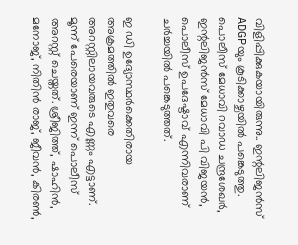വിളിപ്പിക്കുകയായിരുന്നു.. ഇന്റലിജന്‍സ് ADGPയും കൂടിക്കാഴ്ചയില്‍ പങ്കെടുത്തു. പൊലീസ് മേധാവി റവാഡ ചന്ദ്രശേഖര്‍, ഇന്റലിജന്‍സ് മേധാവി പി വിജയന്‍, പൊലീസ് ഉപദേഷ്ടാവ് എന്നിവരാണ് ചര്‍ച്ചയില്‍ പങ്കെടുത്തത്.

ഇ ഡി ഉദ്യോസ്ഥര്‍ക്കെതിരായ അക്രമത്തില്‍ ഇതുവരെ അറസ്റ്റിലായവരുടെ എണ്ണം എട്ടാണ്. മൂന്ന് പേരെയാണ് ഇന്ന് പൊലീസ് അറസ്റ്റ് ചെയ്തത്. ശ്രീജിത്ത്, ഷാഹിന്‍, മനോജ്, നിതിന്‍ രാജ്, ജീവന്‍, കിരണ്‍,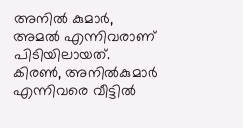അനില്‍ കുമാര്‍, അമല്‍ എന്നിവരാണ് പിടിയിലായത്. കിരണ്‍, അനില്‍കുമാര്‍ എന്നിവരെ വീട്ടില്‍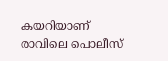കയറിയാണ് രാവിലെ പൊലീസ്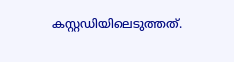കസ്റ്റഡിയിലെടുത്തത്.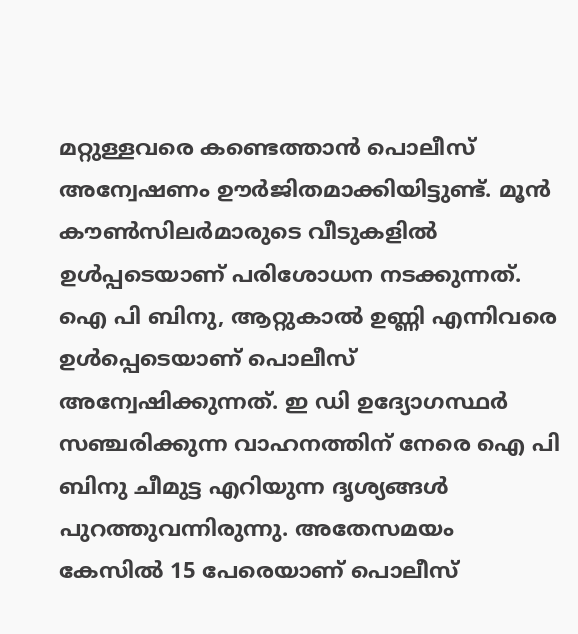മറ്റുള്ളവരെ കണ്ടെത്താന്‍ പൊലീസ് അന്വേഷണം ഊര്‍ജിതമാക്കിയിട്ടുണ്ട്. മൂന്‍ കൗണ്‍സിലര്‍മാരുടെ വീടുകളില്‍ ഉള്‍പ്പടെയാണ് പരിശോധന നടക്കുന്നത്. ഐ പി ബിനു, ആറ്റുകാല്‍ ഉണ്ണി എന്നിവരെ ഉള്‍പ്പെടെയാണ് പൊലീസ് അന്വേഷിക്കുന്നത്. ഇ ഡി ഉദ്യോഗസ്ഥര്‍ സഞ്ചരിക്കുന്ന വാഹനത്തിന് നേരെ ഐ പി ബിനു ചീമുട്ട എറിയുന്ന ദൃശ്യങ്ങള്‍ പുറത്തുവന്നിരുന്നു. അതേസമയം കേസില്‍ 15 പേരെയാണ് പൊലീസ്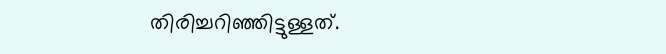തിരിച്ചറിഞ്ഞിട്ടുള്ളത്.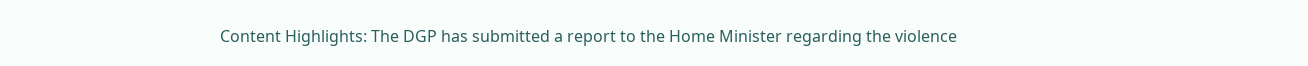Content Highlights: The DGP has submitted a report to the Home Minister regarding the violence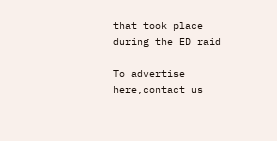that took place during the ED raid

To advertise here,contact us